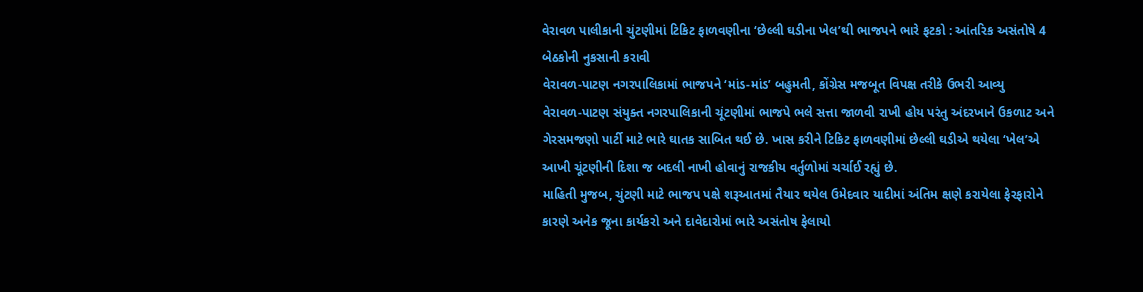વેરાવળ પાલીકાની ચુંટણીમાં ટિકિટ ફાળવણીના ‘છેલ્લી ઘડીના ખેલ’થી ભાજપને ભારે ફટકો : આંતરિક અસંતોષે 4 બેઠકોની નુકસાની કરાવી
વેરાવળ-પાટણ નગરપાલિકામાં ભાજપને ‘માંડ-માંડ’ બહુમતી, કોંગ્રેસ મજબૂત વિપક્ષ તરીકે ઉભરી આવ્યુ
વેરાવળ-પાટણ સંયુક્ત નગરપાલિકાની ચૂંટણીમાં ભાજપે ભલે સત્તા જાળવી રાખી હોય પરંતુ અંદરખાને ઉકળાટ અને ગેરસમજણો પાર્ટી માટે ભારે ઘાતક સાબિત થઈ છે. ખાસ કરીને ટિકિટ ફાળવણીમાં છેલ્લી ઘડીએ થયેલા ‘ખેલ’એ આખી ચૂંટણીની દિશા જ બદલી નાખી હોવાનું રાજકીય વર્તુળોમાં ચર્ચાઈ રહ્યું છે.
માહિતી મુજબ, ચુંટણી માટે ભાજપ પક્ષે શરૂઆતમાં તૈયાર થયેલ ઉમેદવાર યાદીમાં અંતિમ ક્ષણે કરાયેલા ફેરફારોને કારણે અનેક જૂના કાર્યકરો અને દાવેદારોમાં ભારે અસંતોષ ફેલાયો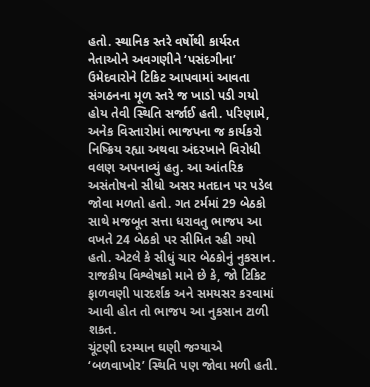હતો. સ્થાનિક સ્તરે વર્ષોથી કાર્યરત નેતાઓને અવગણીને ‘પસંદગીના’ ઉમેદવારોને ટિકિટ આપવામાં આવતા સંગઠનના મૂળ સ્તરે જ ખાડો પડી ગયો હોય તેવી સ્થિતિ સર્જાઈ હતી. પરિણામે, અનેક વિસ્તારોમાં ભાજપના જ કાર્યકરો નિષ્ક્રિય રહ્યા અથવા અંદરખાને વિરોધી વલણ અપનાવ્યું હતુ. આ આંતરિક અસંતોષનો સીધો અસર મતદાન પર પડેલ જોવા મળતો હતો. ગત ટર્મમાં 29 બેઠકો સાથે મજબૂત સત્તા ધરાવતુ ભાજપ આ વખતે 24 બેઠકો પર સીમિત રહી ગયો હતો. એટલે કે સીધું ચાર બેઠકોનું નુકસાન. રાજકીય વિશ્લેષકો માને છે કે, જો ટિકિટ ફાળવણી પારદર્શક અને સમયસર કરવામાં આવી હોત તો ભાજપ આ નુકસાન ટાળી શકત.
ચૂંટણી દરમ્યાન ઘણી જગ્યાએ ‘બળવાખોર’ સ્થિતિ પણ જોવા મળી હતી.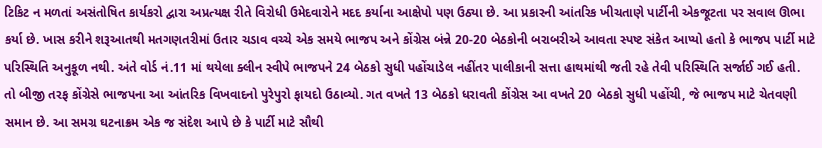ટિકિટ ન મળતાં અસંતોષિત કાર્યકરો દ્વારા અપ્રત્યક્ષ રીતે વિરોધી ઉમેદવારોને મદદ કર્યાના આક્ષેપો પણ ઉઠ્યા છે. આ પ્રકારની આંતરિક ખીચતાણે પાર્ટીની એકજૂટતા પર સવાલ ઊભા કર્યા છે. ખાસ કરીને શરૂઆતથી મતગણતરીમાં ઉતાર ચડાવ વચ્ચે એક સમયે ભાજપ અને કોંગ્રેસ બંન્ને 20-20 બેઠકોની બરાબરીએ આવતા સ્પષ્ટ સંકેત આપ્યો હતો કે ભાજપ પાર્ટી માટે પરિસ્થિતિ અનુકૂળ નથી. અંતે વોર્ડ નં.11 માં થયેલા ક્લીન સ્વીપે ભાજપને 24 બેઠકો સુધી પહોંચાડેલ નહીંતર પાલીકાની સત્તા હાથમાંથી જતી રહે તેવી પરિસ્થિતિ સર્જાઈ ગઈ હતી.
તો બીજી તરફ કોંગ્રેસે ભાજપના આ આંતરિક વિખવાદનો પુરેપુરો ફાયદો ઉઠાવ્યો. ગત વખતે 13 બેઠકો ધરાવતી કોંગ્રેસ આ વખતે 20 બેઠકો સુધી પહોંચી, જે ભાજપ માટે ચેતવણી સમાન છે. આ સમગ્ર ઘટનાક્રમ એક જ સંદેશ આપે છે કે પાર્ટી માટે સૌથી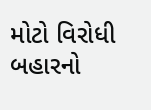મોટો વિરોધી બહારનો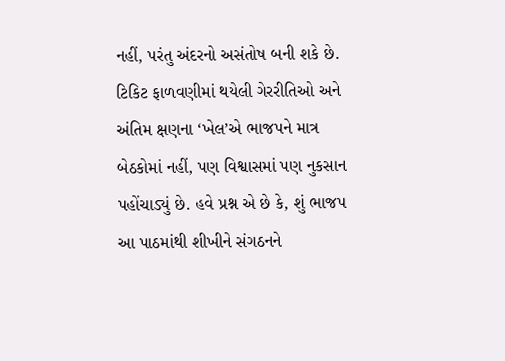નહીં, પરંતુ અંદરનો અસંતોષ બની શકે છે. ટિકિટ ફાળવણીમાં થયેલી ગેરરીતિઓ અને અંતિમ ક્ષણના ‘ખેલ’એ ભાજપને માત્ર બેઠકોમાં નહીં, પણ વિશ્વાસમાં પણ નુકસાન પહોંચાડ્યું છે. હવે પ્રશ્ન એ છે કે, શું ભાજપ આ પાઠમાંથી શીખીને સંગઠનને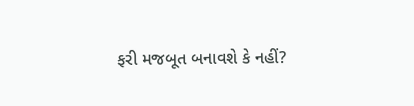ફરી મજબૂત બનાવશે કે નહીં?